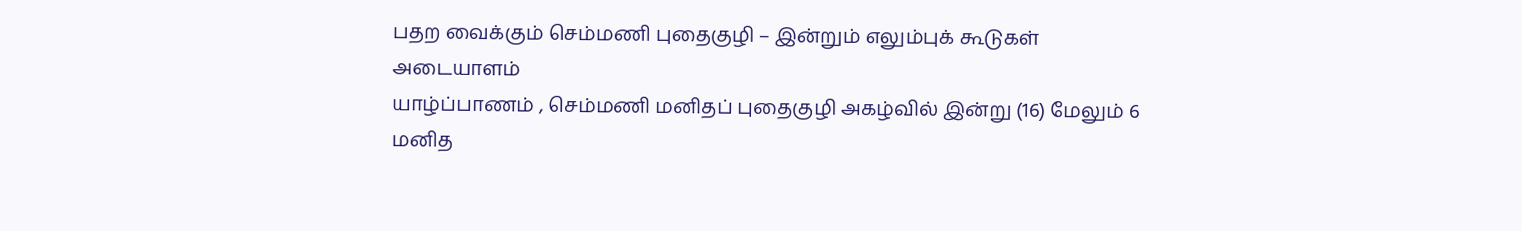பதற வைக்கும் செம்மணி புதைகுழி – இன்றும் எலும்புக் கூடுகள் அடையாளம்
யாழ்ப்பாணம் , செம்மணி மனிதப் புதைகுழி அகழ்வில் இன்று (16) மேலும் 6 மனித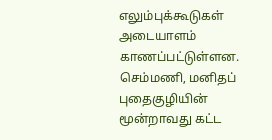எலும்புக்கூடுகள் அடையாளம் காணப்பட்டுள்ளன.
செம்மணி, மனிதப் புதைகுழியின் மூன்றாவது கட்ட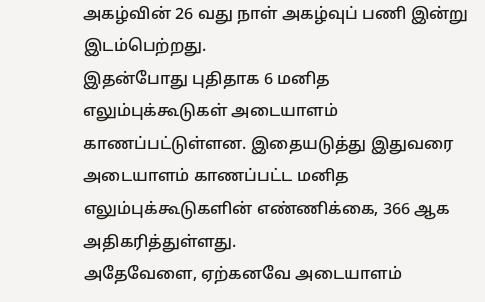அகழ்வின் 26 வது நாள் அகழ்வுப் பணி இன்று இடம்பெற்றது.
இதன்போது புதிதாக 6 மனித எலும்புக்கூடுகள் அடையாளம் காணப்பட்டுள்ளன. இதையடுத்து இதுவரை அடையாளம் காணப்பட்ட மனித எலும்புக்கூடுகளின் எண்ணிக்கை, 366 ஆக அதிகரித்துள்ளது.
அதேவேளை, ஏற்கனவே அடையாளம்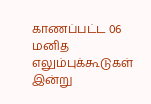காணப்பட்ட 06 மனித எலும்புக்கூடுகள் இன்று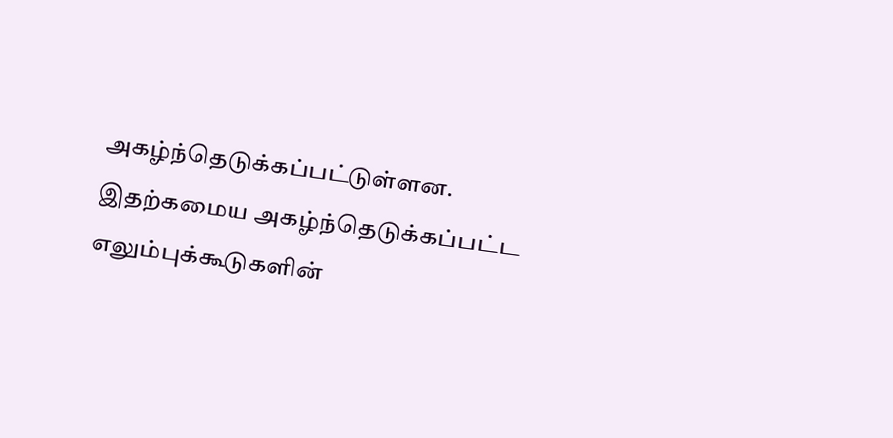அகழ்ந்தெடுக்கப்பட்டுள்ளன.
இதற்கமைய அகழ்ந்தெடுக்கப்பட்ட எலும்புக்கூடுகளின்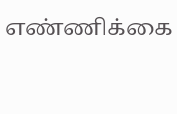எண்ணிக்கை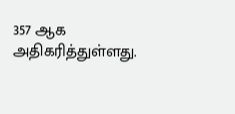357 ஆக அதிகரித்துள்ளது.